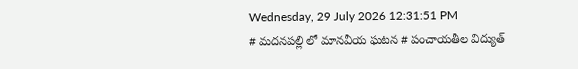Wednesday, 29 July 2026 12:31:51 PM
# మదనపల్లి లో మానవీయ ఘటన # పంచాయతీల విద్యుత్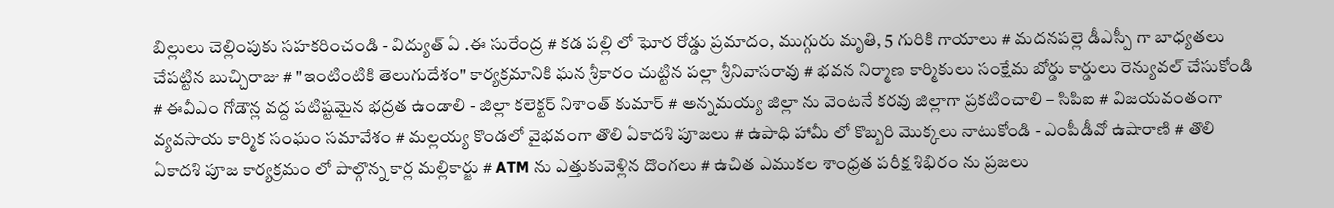బిల్లులు చెల్లింపుకు సహకరించండి - విద్యుత్ ఏ .ఈ సురేంద్ర # కడ పల్లి లో ఘోర రోడ్డు ప్రమాదం, ముగ్గురు మృతి, 5 గురికి గాయాలు # మదనపల్లె డీఎస్పీ గా బాధ్యతలు చేపట్టిన బుచ్చిరాజు # "ఇంటింటికి తెలుగుదేశం" కార్యక్రమానికి ఘన శ్రీకారం చుట్టిన పల్లా శ్రీనివాసరావు # భవన నిర్మాణ కార్మికులు సంక్షేమ బోర్డు కార్డులు రెన్యువల్ చేసుకోండి # ఈవీఎం గోడౌన్ల వద్ద పటిష్టమైన భద్రత ఉండాలి - జిల్లా కలెక్టర్ నిశాంత్ కుమార్ # అన్నమయ్య జిల్లా ను వెంటనే కరవు జిల్లాగా ప్రకటించాలి – సిపిఐ # విజయవంతంగా వ్యవసాయ కార్మిక సంఘం సమావేశం # మల్లయ్య కొండలో వైభవంగా తొలి ఏకాదశి పూజలు # ఉపాధి హామీ లో కొబ్బరి మొక్కలు నాటుకోండి - ఎంపీడీవో ఉషారాణి # తొలి ఏకాదశి పూజ కార్యక్రమం లో పాల్గొన్న కార్ల మల్లికార్జు # ATM ను ఎత్తుకువెళ్లిన దొంగలు # ఉచిత ఎముకల శాంధ్రత పరీక్ష శిభిరం ను ప్రజలు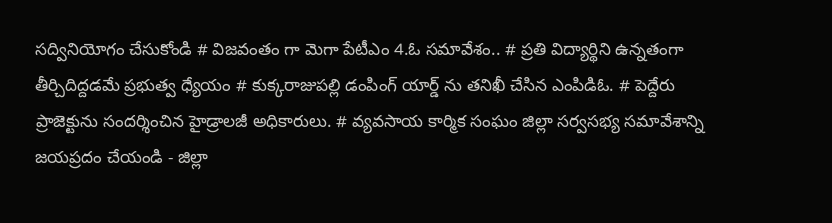సద్వినియోగం చేసుకోండి # విజవంతం గా మెగా పేటీఎం 4.ఓ సమావేశం.. # ప్రతి విద్యార్థిని ఉన్నతంగా తీర్చిదిద్దడమే ప్రభుత్వ ధ్యేయం # కుక్కరాజుపల్లి డంపింగ్ యార్డ్ ను తనిఖీ చేసిన ఎంపిడిఓ. # పెద్దేరు ప్రాజెక్టును సందర్శించిన హైడ్రాలజీ అధికారులు. # వ్యవసాయ కార్మిక సంఘం జిల్లా సర్వసభ్య సమావేశాన్ని జయప్రదం చేయండి - జిల్లా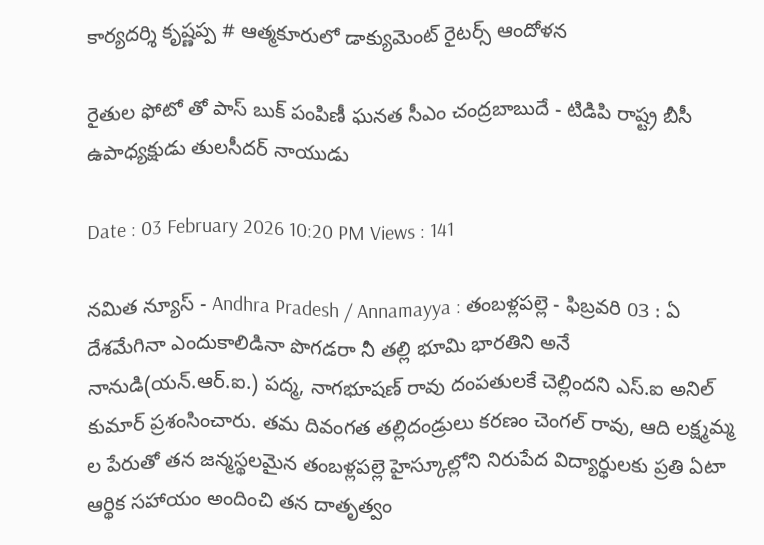కార్యదర్శి కృష్ణప్ప # ఆత్మకూరులో డాక్యుమెంట్ రైటర్స్ ఆందోళన

రైతుల ఫోటో తో పాస్ బుక్ పంపిణీ ఘనత సీఎం చంద్రబాబుదే - టిడిపి రాష్ట్ర బీసీ ఉపాధ్యక్షుడు తులసీదర్ నాయుడు

Date : 03 February 2026 10:20 PM Views : 141

నమిత న్యూస్ - Andhra Pradesh / Annamayya : తంబళ్లపల్లె - ఫిబ్రవరి 03 : ఏ దేశమేగినా ఎందుకాలిడినా పొగడరా నీ తల్లి భూమి భారతిని అనే నానుడి(యన్.ఆర్.ఐ.) పద్మ, నాగభూషణ్ రావు దంపతులకే చెల్లిందని ఎస్.ఐ అనిల్ కుమార్ ప్రశంసించారు. తమ దివంగత తల్లిదండ్రులు కరణం చెంగల్ రావు, ఆది లక్ష్మమ్మ ల పేరుతో తన జన్మస్థలమైన తంబళ్లపల్లె హైస్కూల్లోని నిరుపేద విద్యార్థులకు ప్రతి ఏటా ఆర్థిక సహాయం అందించి తన దాతృత్వం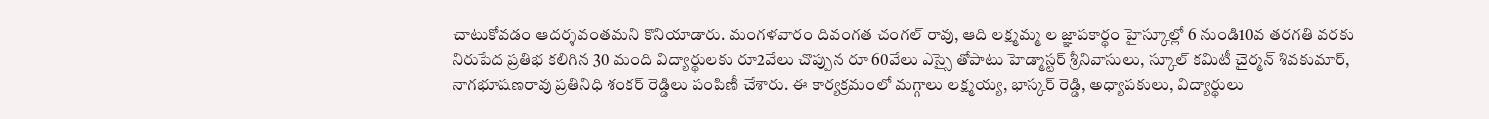చాటుకోవడం ఆదర్శవంతమని కొనియాడారు. మంగళవారం దివంగత చంగల్ రావు, ఆది లక్ష్మమ్మ ల జ్ఞాపకార్థం హైస్కూల్లో 6 నుండి10వ తరగతి వరకు నిరుపేద ప్రతిభ కలిగిన 30 మంది విద్యార్థులకు రూ2వేలు చొప్పున రూ 60వేలు ఎస్సై తోపాటు హెడ్మాస్టర్ శ్రీనివాసులు, స్కూల్ కమిటీ చైర్మన్ శివకుమార్, నాగభూషణరావు ప్రతినిధి శంకర్ రెడ్డిలు పంపిణీ చేశారు. ఈ కార్యక్రమంలో మగ్గాలు లక్ష్మయ్య, భాస్కర్ రెడ్డి, అధ్యాపకులు, విద్యార్థులు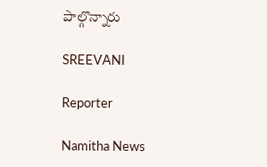పాల్గొన్నారు

SREEVANI

Reporter

Namitha News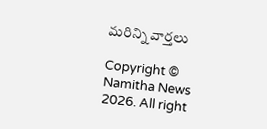మరిన్ని వార్తలు

Copyright © Namitha News 2026. All right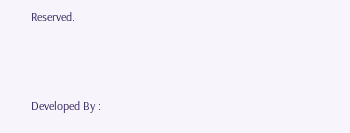Reserved.



Developed By :